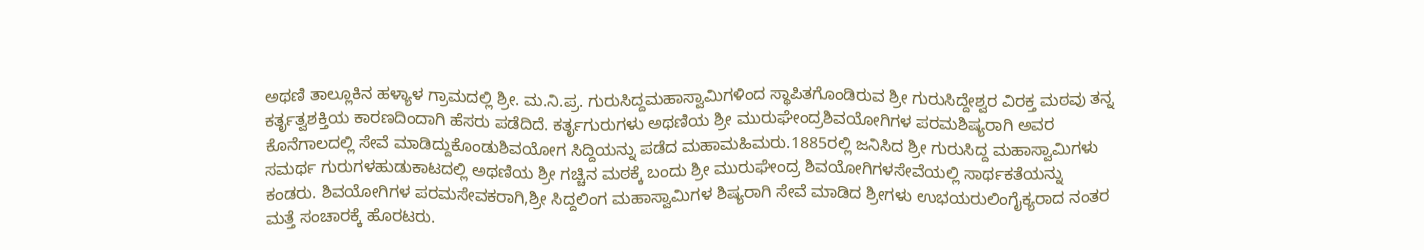ಅಥಣಿ ತಾಲ್ಲೂಕಿನ ಹಳ್ಯಾಳ ಗ್ರಾಮದಲ್ಲಿ ಶ್ರೀ. ಮ.ನಿ.ಪ್ರ. ಗುರುಸಿದ್ದಮಹಾಸ್ವಾಮಿಗಳಿಂದ ಸ್ಥಾಪಿತಗೊಂಡಿರುವ ಶ್ರೀ ಗುರುಸಿದ್ದೇಶ್ವರ ವಿರಕ್ತ ಮಠವು ತನ್ನ ಕರ್ತೃತ್ವಶಕ್ತಿಯ ಕಾರಣದಿಂದಾಗಿ ಹೆಸರು ಪಡೆದಿದೆ. ಕರ್ತೃಗುರುಗಳು ಅಥಣಿಯ ಶ್ರೀ ಮುರುಘೇಂದ್ರಶಿವಯೋಗಿಗಳ ಪರಮಶಿಷ್ಯರಾಗಿ ಅವರ ಕೊನೆಗಾಲದಲ್ಲಿ ಸೇವೆ ಮಾಡಿದ್ದುಕೊಂಡುಶಿವಯೋಗ ಸಿದ್ದಿಯನ್ನು ಪಡೆದ ಮಹಾಮಹಿಮರು.1885ರಲ್ಲಿ ಜನಿಸಿದ ಶ್ರೀ ಗುರುಸಿದ್ದ ಮಹಾಸ್ವಾಮಿಗಳು ಸಮರ್ಥ ಗುರುಗಳಹುಡುಕಾಟದಲ್ಲಿ ಅಥಣಿಯ ಶ್ರೀ ಗಚ್ಚಿನ ಮಠಕ್ಕೆ ಬಂದು ಶ್ರೀ ಮುರುಘೇಂದ್ರ ಶಿವಯೋಗಿಗಳಸೇವೆಯಲ್ಲಿ ಸಾರ್ಥಕತೆಯನ್ನು ಕಂಡರು. ಶಿವಯೋಗಿಗಳ ಪರಮಸೇವಕರಾಗಿ,ಶ್ರೀ ಸಿದ್ದಲಿಂಗ ಮಹಾಸ್ವಾಮಿಗಳ ಶಿಷ್ಯರಾಗಿ ಸೇವೆ ಮಾಡಿದ ಶ್ರೀಗಳು ಉಭಯರುಲಿಂಗೈಕ್ಯರಾದ ನಂತರ ಮತ್ತೆ ಸಂಚಾರಕ್ಕೆ ಹೊರಟರು.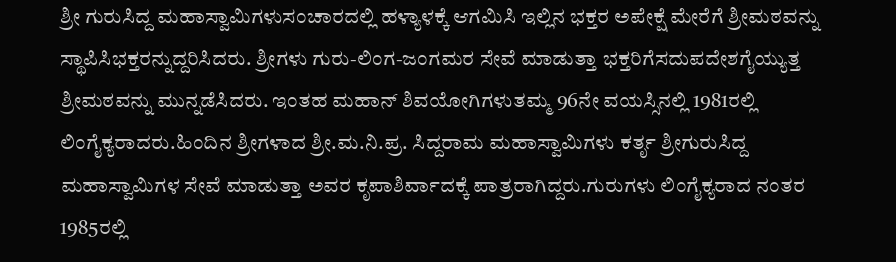ಶ್ರೀ ಗುರುಸಿದ್ದ ಮಹಾಸ್ವಾಮಿಗಳುಸಂಚಾರದಲ್ಲಿ ಹಳ್ಯಾಳಕ್ಕೆ ಆಗಮಿಸಿ ಇಲ್ಲಿನ ಭಕ್ತರ ಅಪೇಕ್ಷೆ ಮೇರೆಗೆ ಶ್ರೀಮಠವನ್ನು ಸ್ಥಾಪಿಸಿಭಕ್ತರನ್ನುದ್ದರಿಸಿದರು. ಶ್ರೀಗಳು ಗುರು-ಲಿಂಗ-ಜಂಗಮರ ಸೇವೆ ಮಾಡುತ್ತಾ ಭಕ್ತರಿಗೆಸದುಪದೇಶಗೈಯ್ಯುತ್ತ ಶ್ರೀಮಠವನ್ನು ಮುನ್ನಡೆಸಿದರು. ಇಂತಹ ಮಹಾನ್ ಶಿವಯೋಗಿಗಳುತಮ್ಮ 96ನೇ ವಯಸ್ಸಿನಲ್ಲಿ 1981ರಲ್ಲಿ ಲಿಂಗೈಕ್ಯರಾದರು.ಹಿಂದಿನ ಶ್ರೀಗಳಾದ ಶ್ರೀ.ಮ.ನಿ.ಪ್ರ. ಸಿದ್ದರಾಮ ಮಹಾಸ್ವಾಮಿಗಳು ಕರ್ತೃ ಶ್ರೀಗುರುಸಿದ್ದ ಮಹಾಸ್ವಾಮಿಗಳ ಸೇವೆ ಮಾಡುತ್ತಾ ಅವರ ಕೃಪಾಶಿರ್ವಾದಕ್ಕೆ ಪಾತ್ರರಾಗಿದ್ದರು.ಗುರುಗಳು ಲಿಂಗೈಕ್ಯರಾದ ನಂತರ 1985ರಲ್ಲಿ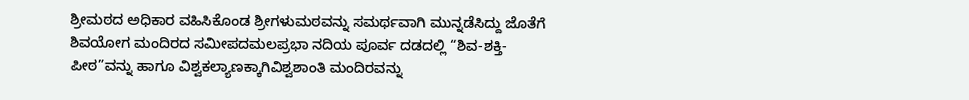ಶ್ರೀಮಠದ ಅಧಿಕಾರ ವಹಿಸಿಕೊಂಡ ಶ್ರೀಗಳುಮಠವನ್ನು ಸಮರ್ಥವಾಗಿ ಮುನ್ನಡೆಸಿದ್ದು ಜೊತೆಗೆ ಶಿವಯೋಗ ಮಂದಿರದ ಸಮೀಪದಮಲಪ್ರಭಾ ನದಿಯ ಪೂರ್ವ ದಡದಲ್ಲಿ “ಶಿವ-ಶಕ್ತಿ-ಪೀಠ”ವನ್ನು ಹಾಗೂ ವಿಶ್ವಕಲ್ಯಾಣಕ್ಕಾಗಿವಿಶ್ವಶಾಂತಿ ಮಂದಿರವನ್ನು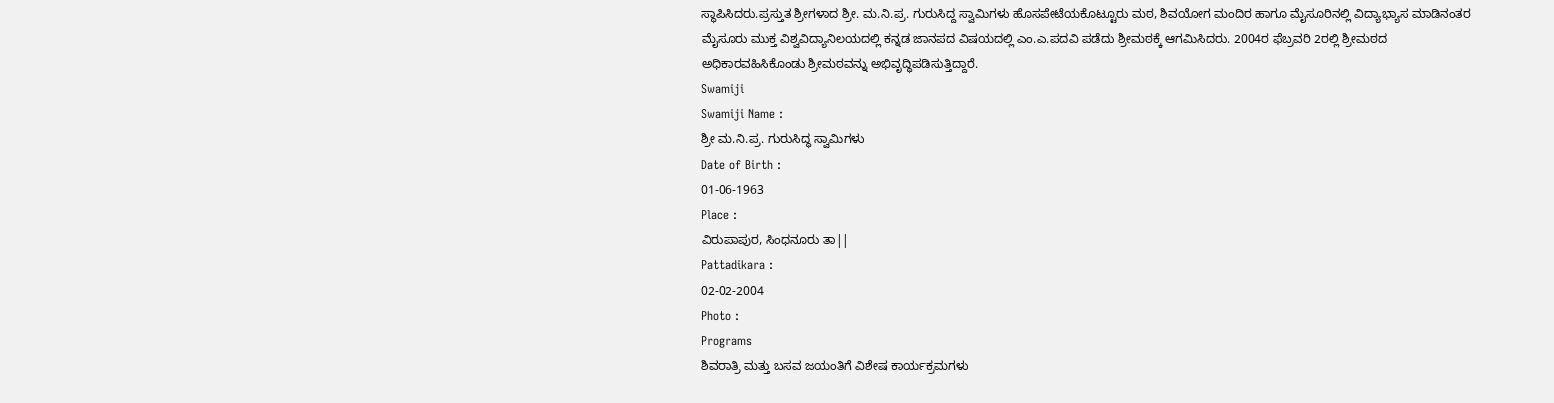ಸ್ಥಾಪಿಸಿದರು.ಪ್ರಸ್ತುತ ಶ್ರೀಗಳಾದ ಶ್ರೀ. ಮ.ನಿ.ಪ್ರ. ಗುರುಸಿದ್ದ ಸ್ವಾಮಿಗಳು ಹೊಸಪೇಟೆಯಕೊಟ್ಟೂರು ಮಠ, ಶಿವಯೋಗ ಮಂದಿರ ಹಾಗೂ ಮೈಸೂರಿನಲ್ಲಿ ವಿದ್ಯಾಭ್ಯಾಸ ಮಾಡಿನಂತರ ಮೈಸೂರು ಮುಕ್ತ ವಿಶ್ವವಿದ್ಯಾನಿಲಯದಲ್ಲಿ ಕನ್ನಡ ಜಾನಪದ ವಿಷಯದಲ್ಲಿ ಎಂ.ಎ.ಪದವಿ ಪಡೆದು ಶ್ರೀಮಠಕ್ಕೆ ಆಗಮಿಸಿದರು. 2004ರ ಫೆಬ್ರವರಿ 2ರಲ್ಲಿ ಶ್ರೀಮಠದ ಅಧಿಕಾರವಹಿಸಿಕೊಂಡು ಶ್ರೀಮಠವನ್ನು ಅಭಿವೃದ್ಧಿಪಡಿಸುತ್ತಿದ್ದಾರೆ.
Swamiji
Swamiji Name :
ಶ್ರೀ ಮ.ನಿ.ಪ್ರ. ಗುರುಸಿದ್ಧ ಸ್ವಾಮಿಗಳು
Date of Birth :
01-06-1963
Place :
ವಿರುಪಾಪುರ, ಸಿಂಧನೂರು ತಾ||
Pattadikara :
02-02-2004
Photo :
Programs
ಶಿವರಾತ್ರಿ ಮತ್ತು ಬಸವ ಜಯಂತಿಗೆ ವಿಶೇಷ ಕಾರ್ಯಕ್ರಮಗಳು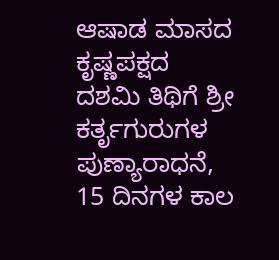ಆಷಾಡ ಮಾಸದ ಕೃಷ್ಣಪಕ್ಷದ ದಶಮಿ ತಿಥಿಗೆ ಶ್ರೀ ಕರ್ತೃಗುರುಗಳ ಪುಣ್ಯಾರಾಧನೆ, 15 ದಿನಗಳ ಕಾಲ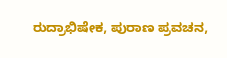ರುದ್ರಾಭಿಷೇಕ, ಪುರಾಣ ಪ್ರವಚನ,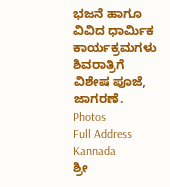ಭಜನೆ ಹಾಗೂ ವಿವಿದ ಧಾರ್ಮಿಕ ಕಾರ್ಯಕ್ರಮಗಳು ಶಿವರಾತ್ರಿಗೆ ವಿಶೇಷ ಪೂಜೆ, ಜಾಗರಣೆ.
Photos
Full Address Kannada
ಶ್ರೀ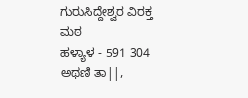ಗುರುಸಿದ್ದೇಶ್ವರ ವಿರಕ್ತ ಮಠ
ಹಳ್ಯಾಳ - 591 304
ಅಥಣಿ ತಾ||,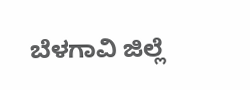ಬೆಳಗಾವಿ ಜಿಲ್ಲೆ